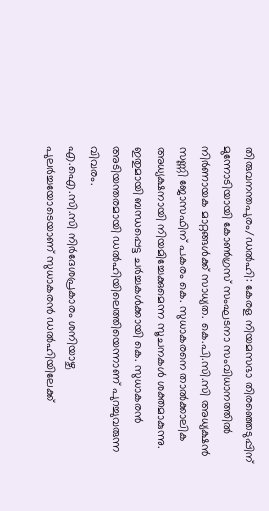തിരുവനന്തപുരം/ഡൽഹി: കേരള നിയമസഭാ തിരഞ്ഞെടുപ്പിന് മുന്നോടിയായി കോൺഗ്രസ് സംഘടനാ സംവിധാനത്തിൽ നിർണായക മാറ്റങ്ങൾക്ക് സാധ്യത. കെ.പി.സി.സി അധ്യക്ഷൻ സണ്ണി ജോസഫിന് പകരം കെ. സുധാകരനെ താൽക്കാലിക അധ്യക്ഷനായി നിയമിച്ചേക്കുമെന്ന സൂചനകൾ ശക്തമാകുന്നു. ഇതുമായി ബന്ധപ്പെട്ട ചർച്ചകൾക്കായി കെ. സുധാകരൻ അടിയന്തരമായി ഡൽഹിയിലെത്തിയെന്നാണ് പുറച്ചുവരുന്ന വിവരം.
എ.ഐ.സി.സി നിർദേശപ്രകാരം ശനിയാഴ്ച പുലർച്ചയോടെയാണ് സുധാകരൻ ഡൽഹിയിലേക്ക്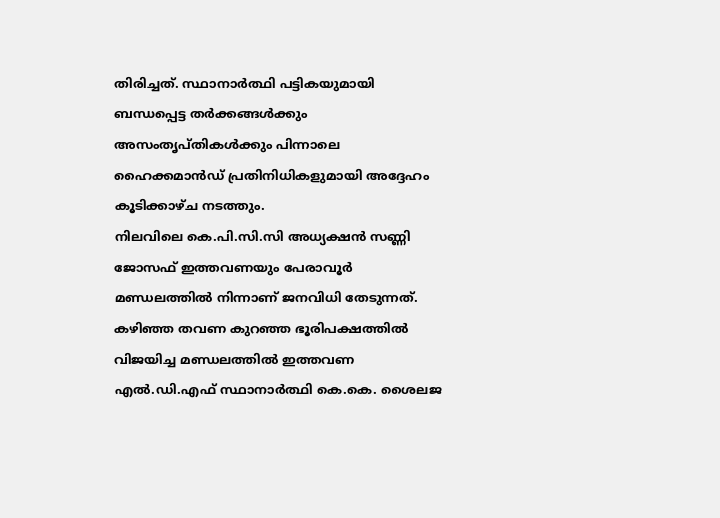തിരിച്ചത്. സ്ഥാനാർത്ഥി പട്ടികയുമായി ബന്ധപ്പെട്ട തർക്കങ്ങൾക്കും അസംതൃപ്തികൾക്കും പിന്നാലെ ഹൈക്കമാൻഡ് പ്രതിനിധികളുമായി അദ്ദേഹം കൂടിക്കാഴ്ച നടത്തും.
നിലവിലെ കെ.പി.സി.സി അധ്യക്ഷൻ സണ്ണി ജോസഫ് ഇത്തവണയും പേരാവൂർ മണ്ഡലത്തിൽ നിന്നാണ് ജനവിധി തേടുന്നത്. കഴിഞ്ഞ തവണ കുറഞ്ഞ ഭൂരിപക്ഷത്തിൽ വിജയിച്ച മണ്ഡലത്തിൽ ഇത്തവണ എൽ.ഡി.എഫ് സ്ഥാനാർത്ഥി കെ.കെ. ശൈലജ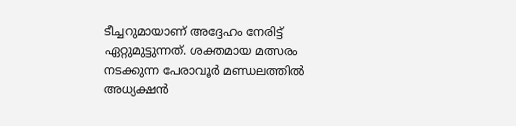ടീച്ചറുമായാണ് അദ്ദേഹം നേരിട്ട് ഏറ്റുമുട്ടുന്നത്. ശക്തമായ മത്സരം നടക്കുന്ന പേരാവൂർ മണ്ഡലത്തിൽ അധ്യക്ഷൻ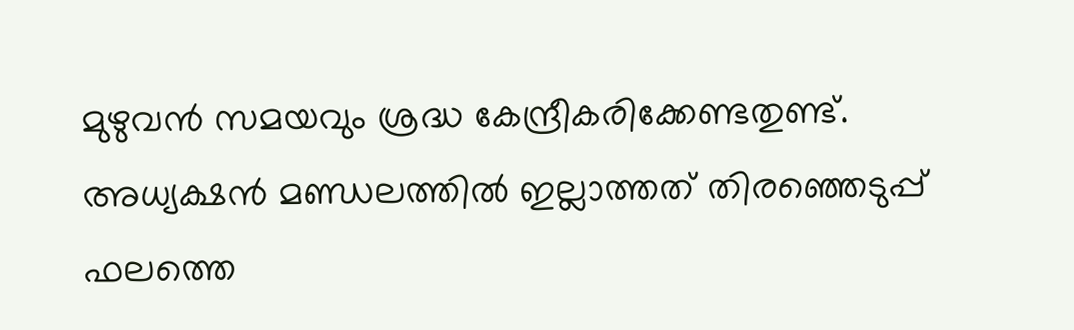മുഴുവൻ സമയവും ശ്രദ്ധ കേന്ദ്രീകരിക്കേണ്ടതുണ്ട്. അധ്യക്ഷൻ മണ്ഡലത്തിൽ ഇല്ലാത്തത് തിരഞ്ഞെടുപ്പ് ഫലത്തെ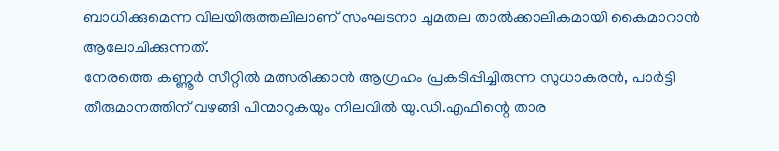ബാധിക്കുമെന്ന വിലയിരുത്തലിലാണ് സംഘടനാ ചുമതല താൽക്കാലികമായി കൈമാറാൻ ആലോചിക്കുന്നത്.
നേരത്തെ കണ്ണൂർ സീറ്റിൽ മത്സരിക്കാൻ ആഗ്രഹം പ്രകടിപ്പിച്ചിരുന്ന സുധാകരൻ, പാർട്ടി തീരുമാനത്തിന് വഴങ്ങി പിന്മാറുകയും നിലവിൽ യു.ഡി.എഫിന്റെ താര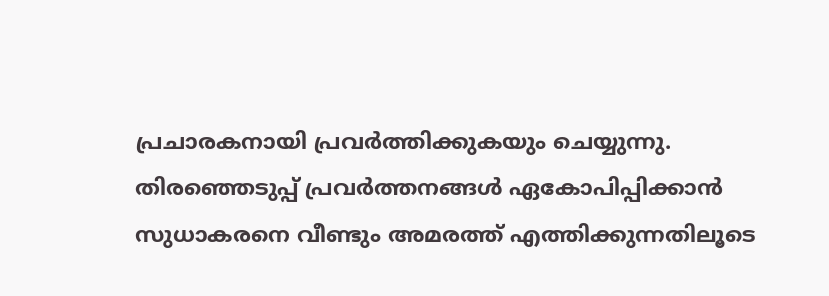പ്രചാരകനായി പ്രവർത്തിക്കുകയും ചെയ്യുന്നു. തിരഞ്ഞെടുപ്പ് പ്രവർത്തനങ്ങൾ ഏകോപിപ്പിക്കാൻ സുധാകരനെ വീണ്ടും അമരത്ത് എത്തിക്കുന്നതിലൂടെ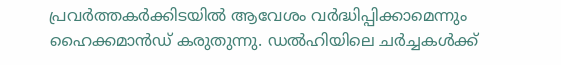പ്രവർത്തകർക്കിടയിൽ ആവേശം വർദ്ധിപ്പിക്കാമെന്നും ഹൈക്കമാൻഡ് കരുതുന്നു. ഡൽഹിയിലെ ചർച്ചകൾക്ക്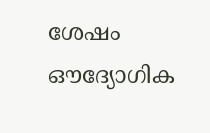ശേഷം ഔദ്യോഗിക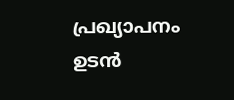പ്രഖ്യാപനം ഉടൻ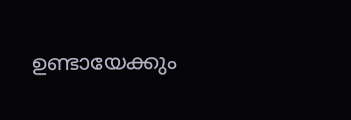ഉണ്ടായേക്കും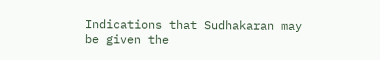Indications that Sudhakaran may be given the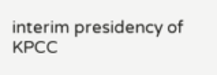interim presidency of KPCC